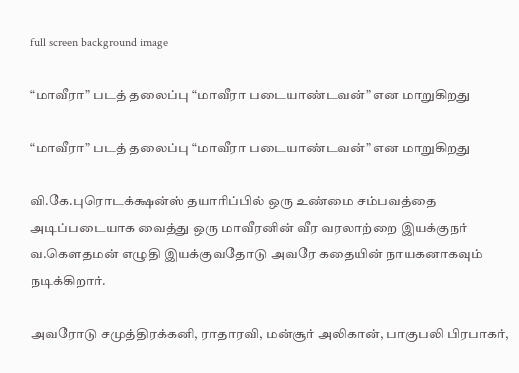full screen background image

“மாவீரா” படத் தலைப்பு “மாவீரா படையாண்டவன்” என மாறுகிறது

“மாவீரா” படத் தலைப்பு “மாவீரா படையாண்டவன்” என மாறுகிறது

வி.கே.புரொடக்க்ஷன்ஸ் தயாரிப்பில் ஒரு உண்மை சம்பவத்தை அடிப்படையாக வைத்து ஒரு மாவீரனின் வீர வரலாற்றை இயக்குநர் வ.கௌதமன் எழுதி இயக்குவதோடு அவரே கதையின் நாயகனாகவும் நடிக்கிறார்.

அவரோடு சமுத்திரக்கனி, ராதாரவி, மன்சூர் அலிகான், பாகுபலி பிரபாகர்,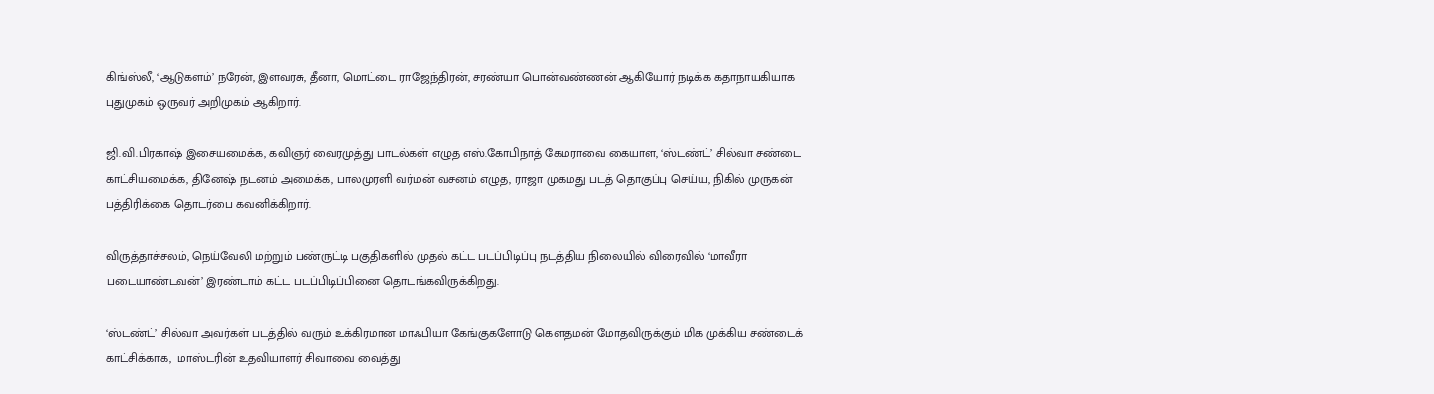கிங்ஸ்லீ, ‘ஆடுகளம்’ நரேன், இளவரசு, தீனா, மொட்டை ராஜேந்திரன், சரண்யா பொன்வண்ணன் ஆகியோர் நடிக்க கதாநாயகியாக புதுமுகம் ஒருவர் அறிமுகம் ஆகிறார்.

ஜி.வி.பிரகாஷ் இசையமைக்க, கவிஞர் வைரமுத்து பாடல்கள் எழுத எஸ்.கோபிநாத் கேமராவை கையாள, ‘ஸ்டண்ட்’ சில்வா சண்டை காட்சியமைக்க, தினேஷ் நடனம் அமைக்க, பாலமுரளி வர்மன் வசனம் எழுத, ராஜா முகமது படத் தொகுப்பு செய்ய, நிகில் முருகன் பத்திரிக்கை தொடர்பை கவனிக்கிறார்.

விருத்தாச்சலம், நெய்வேலி மற்றும் பண்ருட்டி பகுதிகளில் முதல் கட்ட படப்பிடிப்பு நடத்திய நிலையில் விரைவில் ‘மாவீரா படையாண்டவன்’ இரண்டாம் கட்ட படப்பிடிப்பினை தொடங்கவிருக்கிறது.

‘ஸ்டண்ட்’ சில்வா அவர்கள் படத்தில் வரும் உக்கிரமான மாஃபியா கேங்குகளோடு கௌதமன் மோதவிருக்கும் மிக முக்கிய சண்டைக் காட்சிக்காக,  மாஸ்டரின் உதவியாளர் சிவாவை வைத்து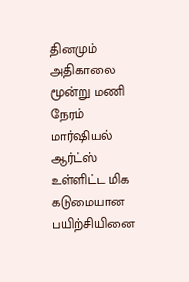தினமும் அதிகாலை மூன்று மணி நேரம் மார்ஷியல் ஆர்ட்ஸ் உள்ளிட்ட மிக கடுமையான பயிற்சியினை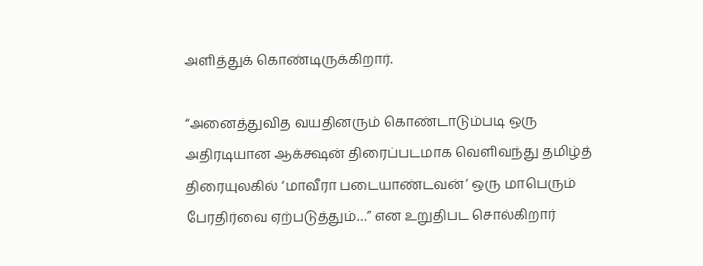அளித்துக் கொண்டிருக்கிறார்.

“அனைத்துவித வயதினரும் கொண்டாடும்படி ஒரு அதிரடியான ஆக்க்ஷன் திரைப்படமாக வெளிவந்து தமிழ்த் திரையுலகில் ‘மாவீரா படையாண்டவன்’ ஒரு மாபெரும் பேரதிர்வை ஏற்படுத்தும்…” என உறுதிபட சொல்கிறார்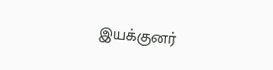இயக்குனர்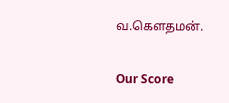வ.கௌதமன்.

Our Score